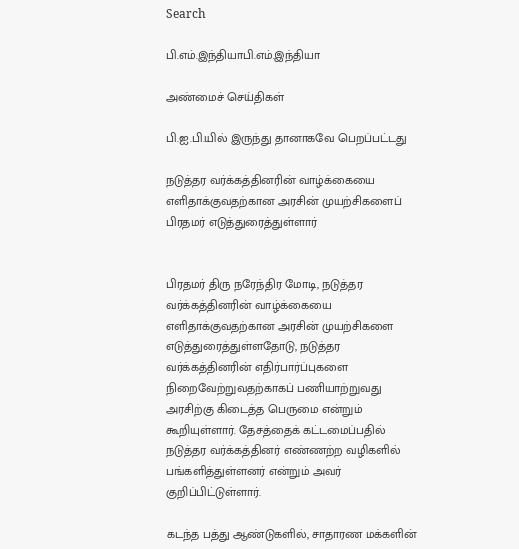Search

பி.எம்.இந்தியாபி.எம்.இந்தியா

அண்மைச் செய்திகள்

பி.ஐ.பி.யில் இருந்து தானாகவே பெறப்பட்டது

நடுத்தர வர்க்கத்தினரின் வாழ்க்கையை எளிதாக்குவதற்கான அரசின் முயற்சிகளைப் பிரதமர் எடுத்துரைத்துள்ளார்


பிரதமர் திரு நரேந்திர மோடி, நடுத்தர வர்க்கத்தினரின் வாழ்க்கையை எளிதாக்குவதற்கான அரசின் முயற்சிகளை எடுத்துரைத்துள்ளதோடு, நடுத்தர வர்க்கத்தினரின் எதிர்பார்ப்புகளை நிறைவேற்றுவதற்காகப் பணியாற்றுவது அரசிற்கு கிடைத்த பெருமை என்றும் கூறியுள்ளார். தேசத்தைக் கட்டமைப்பதில் நடுத்தர வர்க்கத்தினர் எண்ணற்ற வழிகளில் பங்களித்துள்ளனர் என்றும் அவர் குறிப்பிட்டுள்ளார்.

கடந்த பத்து ஆண்டுகளில், சாதாரண மக்களின்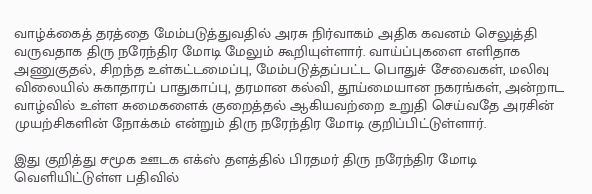வாழ்க்கைத் தரத்தை மேம்படுத்துவதில் அரசு நிர்வாகம் அதிக கவனம் செலுத்தி வருவதாக திரு நரேந்திர மோடி மேலும் கூறியுள்ளார். வாய்ப்புகளை எளிதாக அணுகுதல், சிறந்த உள்கட்டமைப்பு, மேம்படுத்தப்பட்ட பொதுச் சேவைகள், மலிவு விலையில் சுகாதாரப் பாதுகாப்பு, தரமான கல்வி, தூய்மையான நகரங்கள், அன்றாட வாழ்வில் உள்ள சுமைகளைக் குறைத்தல் ஆகியவற்றை உறுதி செய்வதே அரசின் முயற்சிகளின் நோக்கம் என்றும் திரு நரேந்திர மோடி குறிப்பிட்டுள்ளார்.

இது குறித்து சமூக ஊடக எக்ஸ் தளத்தில் பிரதமர் திரு நரேந்திர மோடி வெளியிட்டுள்ள பதிவில்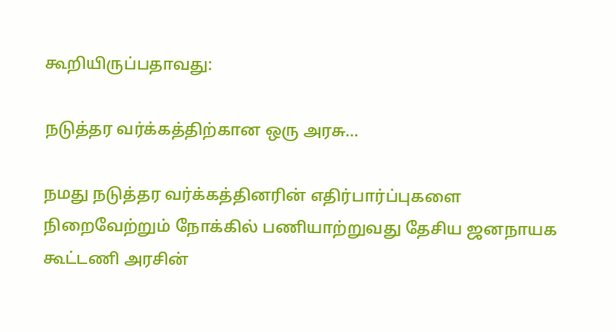கூறியிருப்பதாவது:

நடுத்தர வர்க்கத்திற்கான ஒரு அரசு…

நமது நடுத்தர வர்க்கத்தினரின் எதிர்பார்ப்புகளை நிறைவேற்றும் நோக்கில் பணியாற்றுவது தேசிய ஜனநாயக கூட்டணி அரசின்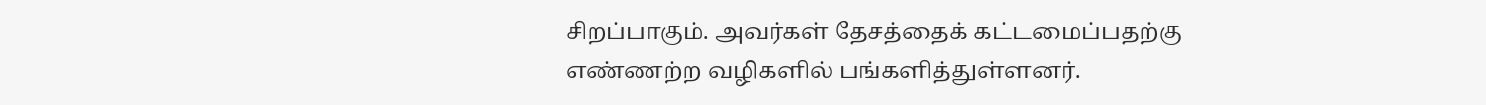சிறப்பாகும். அவர்கள் தேசத்தைக் கட்டமைப்பதற்கு எண்ணற்ற வழிகளில் பங்களித்துள்ளனர்.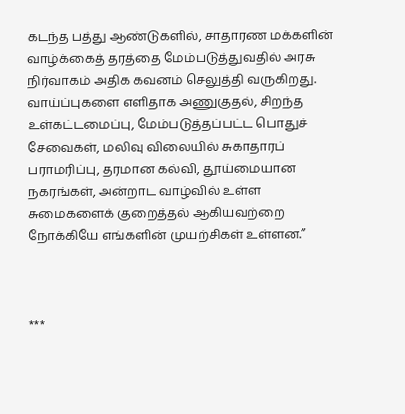கடந்த பத்து ஆண்டுகளில், சாதாரண மக்களின் வாழ்க்கைத் தரத்தை மேம்படுத்துவதில் அரசு நிர்வாகம் அதிக கவனம் செலுத்தி வருகிறது. வாய்ப்புகளை எளிதாக அணுகுதல், சிறந்த உள்கட்டமைப்பு, மேம்படுத்தப்பட்ட பொதுச் சேவைகள், மலிவு விலையில் சுகாதாரப் பராமரிப்பு, தரமான கல்வி, தூய்மையான நகரங்கள், அன்றாட வாழ்வில் உள்ள சுமைகளைக் குறைத்தல் ஆகியவற்றை நோக்கியே எங்களின் முயற்சிகள் உள்ளன.”



***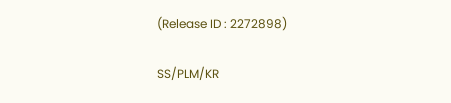(Release ID : 2272898)

SS/PLM/KR